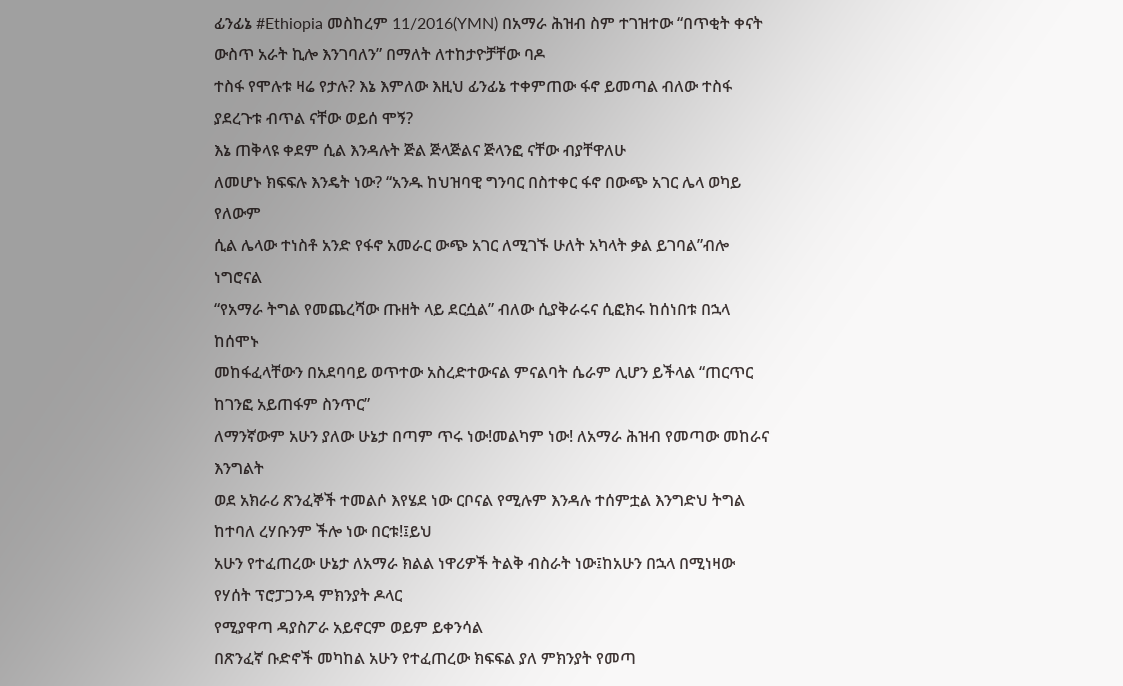ፊንፊኔ #Ethiopia መስከረም 11/2016(YMN) በአማራ ሕዝብ ስም ተገዝተው “በጥቂት ቀናት ውስጥ አራት ኪሎ እንገባለን” በማለት ለተከታዮቻቸው ባዶ
ተስፋ የሞሉቱ ዛሬ የታሉ? እኔ እምለው እዚህ ፊንፊኔ ተቀምጠው ፋኖ ይመጣል ብለው ተስፋ ያደረጉቱ ብጥል ናቸው ወይሰ ሞኝ?
እኔ ጠቅላዩ ቀደም ሲል እንዳሉት ጅል ጅላጅልና ጅላንፎ ናቸው ብያቸዋለሁ
ለመሆኑ ክፍፍሉ እንዴት ነው? “አንዱ ከህዝባዊ ግንባር በስተቀር ፋኖ በውጭ አገር ሌላ ወካይ የለውም
ሲል ሌላው ተነስቶ አንድ የፋኖ አመራር ውጭ አገር ለሚገኙ ሁለት አካላት ቃል ይገባል”ብሎ ነግሮናል
“የአማራ ትግል የመጨረሻው ጡዘት ላይ ደርሷል” ብለው ሲያቅራሩና ሲፎክሩ ከሰነበቱ በኋላ ከሰሞኑ
መከፋፈላቸውን በአደባባይ ወጥተው አስረድተውናል ምናልባት ሴራም ሊሆን ይችላል “ጠርጥር ከገንፎ አይጠፋም ስንጥር”
ለማንኛውም አሁን ያለው ሁኔታ በጣም ጥሩ ነው!መልካም ነው! ለአማራ ሕዝብ የመጣው መከራና እንግልት
ወደ አክራሪ ጽንፈኞች ተመልሶ እየሄደ ነው ርቦናል የሚሉም እንዳሉ ተሰምቷል እንግድህ ትግል ከተባለ ረሃቡንም ችሎ ነው በርቱ!፤ይህ
አሁን የተፈጠረው ሁኔታ ለአማራ ክልል ነዋሪዎች ትልቅ ብስራት ነው፤ከአሁን በኋላ በሚነዛው የሃሰት ፕሮፓጋንዳ ምክንያት ዶላር
የሚያዋጣ ዳያስፖራ አይኖርም ወይም ይቀንሳል
በጽንፈኛ ቡድኖች መካከል አሁን የተፈጠረው ክፍፍል ያለ ምክንያት የመጣ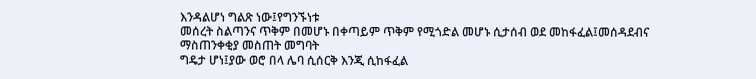እንዳልሆነ ግልጽ ነው፤የግንኙነቱ
መሰረት ስልጣንና ጥቅም በመሆኑ በቀጣይም ጥቅም የሚጎድል መሆኑ ሲታሰብ ወደ መከፋፈል፤መሰዳደብና ማስጠንቀቂያ መስጠት መግባት
ግዴታ ሆነ፤ያው ወሮ በላ ሌባ ሲሰርቅ እንጂ ሲከፋፈል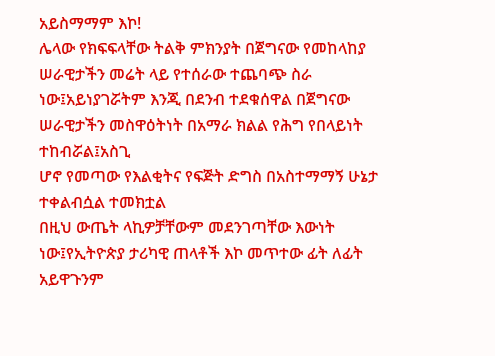አይስማማም እኮ!
ሌላው የክፍፍላቸው ትልቅ ምክንያት በጀግናው የመከላከያ ሠራዊታችን መሬት ላይ የተሰራው ተጨባጭ ስራ
ነው፤አይነያገሯትም እንጂ በደንብ ተደቁሰዋል በጀግናው ሠራዊታችን መስዋዕትነት በአማራ ክልል የሕግ የበላይነት ተከብሯል፤አስጊ
ሆኖ የመጣው የእልቂትና የፍጅት ድግስ በአስተማማኝ ሁኔታ ተቀልብሷል ተመክቷል
በዚህ ውጤት ላኪዎቻቸውም መደንገጣቸው እውነት ነው፤የኢትዮጵያ ታሪካዊ ጠላቶች እኮ መጥተው ፊት ለፊት
አይዋጉንም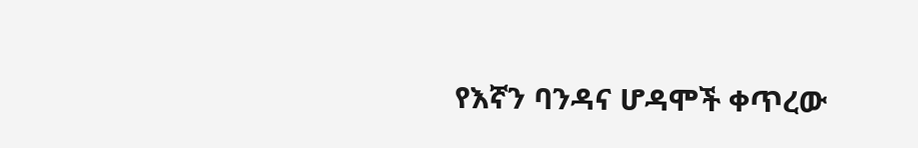የእኛን ባንዳና ሆዳሞች ቀጥረው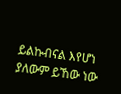ይልኩብናል እየሆነ ያለውም ይኸው ነው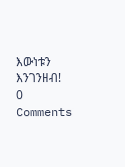እውነቱን እንገንዘብ!
0 Comments